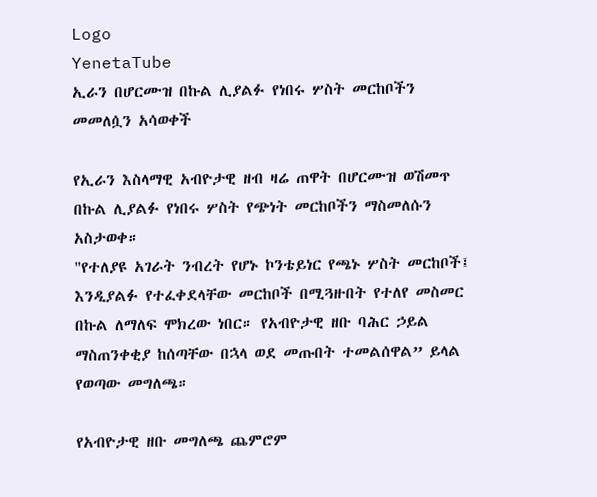Logo
YenetaTube
ኢራን በሆርሙዝ በኩል ሊያልፉ የነበሩ ሦስት መርከቦችን መመለሷን አሳወቀች

የኢራን እስላማዊ አብዮታዊ ዘብ ዛሬ ጠዋት በሆርሙዝ ወሽመጥ በኩል ሊያልፉ የነበሩ ሦስት የጭነት መርከቦችን ማስመለሱን አስታወቀ።
"የተለያዩ አገራት ንብረት የሆኑ ኮንቴይነር የጫኑ ሦስት መርከቦች፤ እንዲያልፉ የተፈቀደላቸው መርከቦች በሚጓዙበት የተለየ መስመር በኩል ለማለፍ ሞክረው ነበር። የአብዮታዊ ዘቡ ባሕር ኃይል ማስጠንቀቂያ ከሰጣቸው በኋላ ወደ መጡበት ተመልሰዋል” ይላል የወጣው መግለጫ።

የአብዮታዊ ዘቡ መግለጫ ጨምሮም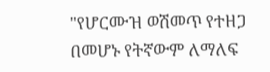"የሆርሙዝ ወሽመጥ የተዘጋ በመሆኑ የትኛውም ለማለፍ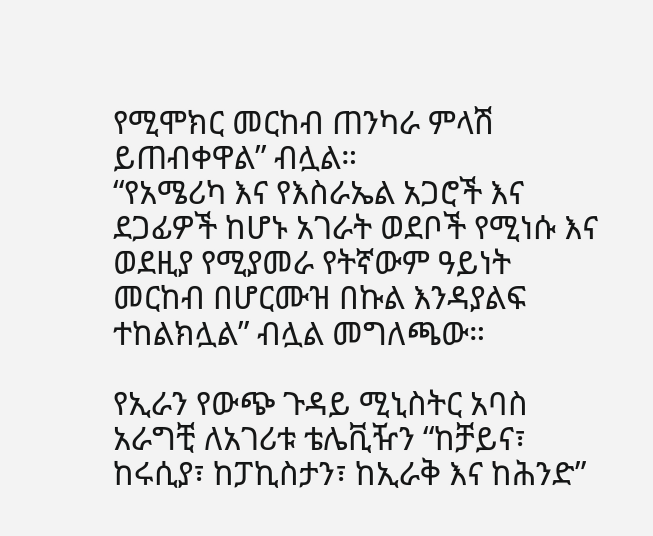የሚሞክር መርከብ ጠንካራ ምላሽ ይጠብቀዋል” ብሏል።
“የአሜሪካ እና የእስራኤል አጋሮች እና ደጋፊዎች ከሆኑ አገራት ወደቦች የሚነሱ እና ወደዚያ የሚያመራ የትኛውም ዓይነት መርከብ በሆርሙዝ በኩል እንዳያልፍ ተከልክሏል” ብሏል መግለጫው።

የኢራን የውጭ ጉዳይ ሚኒስትር አባስ አራግቺ ለአገሪቱ ቴሌቪዥን “ከቻይና፣ ከሩሲያ፣ ከፓኪስታን፣ ከኢራቅ እና ከሕንድ”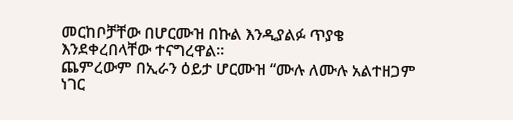መርከቦቻቸው በሆርሙዝ በኩል እንዲያልፉ ጥያቄ እንደቀረበላቸው ተናግረዋል።
ጨምረውም በኢራን ዕይታ ሆርሙዝ “ሙሉ ለሙሉ አልተዘጋም ነገር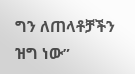ግን ለጠላቶቻችን ዝግ ነው”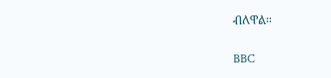ብለዋል።

BBC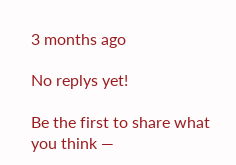3 months ago

No replys yet!

Be the first to share what you think —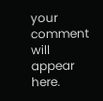your comment will appear here.